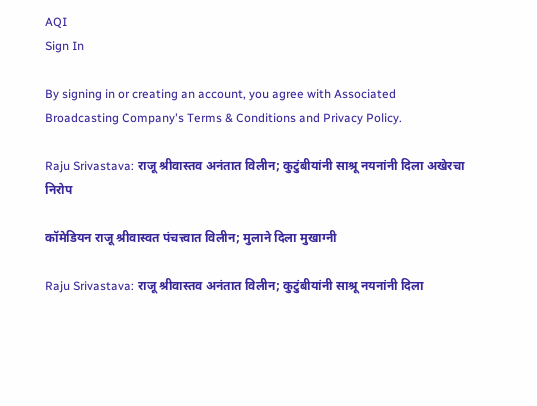AQI
Sign In

By signing in or creating an account, you agree with Associated Broadcasting Company's Terms & Conditions and Privacy Policy.

Raju Srivastava: राजू श्रीवास्तव अनंतात विलीन; कुटुंबीयांनी साश्रू नयनांनी दिला अखेरचा निरोप

कॉमेडियन राजू श्रीवास्वत पंचत्त्वात विलीन; मुलाने दिला मुखाग्नी

Raju Srivastava: राजू श्रीवास्तव अनंतात विलीन; कुटुंबीयांनी साश्रू नयनांनी दिला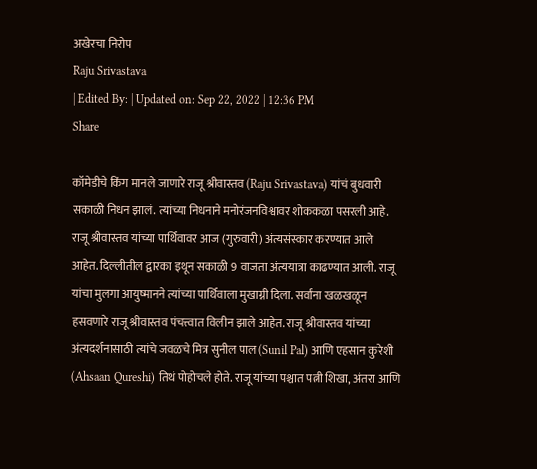अखेरचा निरोप
Raju Srivastava
| Edited By: | Updated on: Sep 22, 2022 | 12:36 PM
Share

कॉमेडीचे किंग मानले जाणारे राजू श्रीवास्तव (Raju Srivastava) यांचं बुधवारी सकाळी निधन झालं. त्यांच्या निधनाने मनोरंजनविश्वावर शोककळा पसरली आहे. राजू श्रीवास्तव यांच्या पार्थिवावर आज (गुरुवारी) अंत्यसंस्कार करण्यात आले आहेत. दिल्लीतील द्वारका इथून सकाळी 9 वाजता अंत्ययात्रा काढण्यात आली. राजू यांचा मुलगा आयुष्मानने त्यांच्या पार्थिवाला मुखाग्नी दिला. सर्वांना खळखळून हसवणारे राजू श्रीवास्तव पंचत्त्वात विलीन झाले आहेत. राजू श्रीवास्तव यांच्या अंत्यदर्शनासाठी त्यांचे जवळचे मित्र सुनील पाल (Sunil Pal) आणि एहसान कुरेशी (Ahsaan Qureshi) तिथं पोहोचले होते. राजू यांच्या पश्चात पत्नी शिखा, अंतरा आणि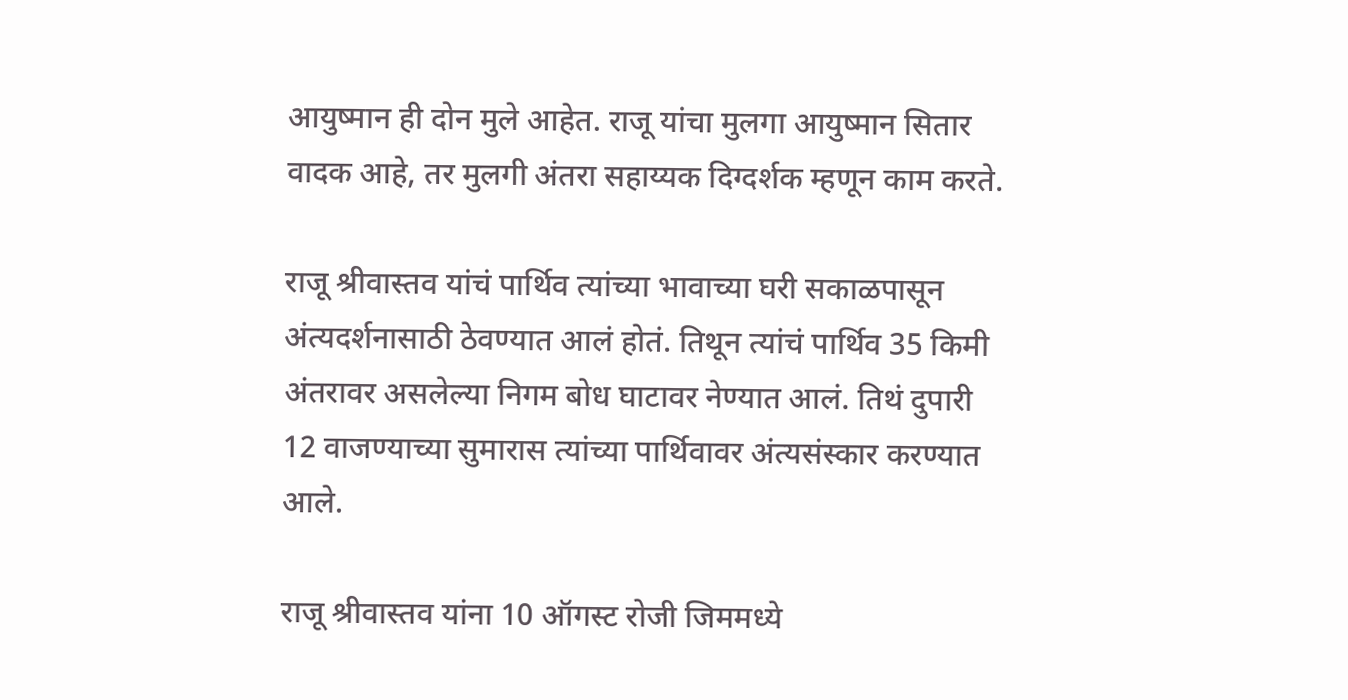आयुष्मान ही दोन मुले आहेत. राजू यांचा मुलगा आयुष्मान सितार वादक आहे, तर मुलगी अंतरा सहाय्यक दिग्दर्शक म्हणून काम करते.

राजू श्रीवास्तव यांचं पार्थिव त्यांच्या भावाच्या घरी सकाळपासून अंत्यदर्शनासाठी ठेवण्यात आलं होतं. तिथून त्यांचं पार्थिव 35 किमी अंतरावर असलेल्या निगम बोध घाटावर नेण्यात आलं. तिथं दुपारी 12 वाजण्याच्या सुमारास त्यांच्या पार्थिवावर अंत्यसंस्कार करण्यात आले.

राजू श्रीवास्तव यांना 10 ऑगस्ट रोजी जिममध्ये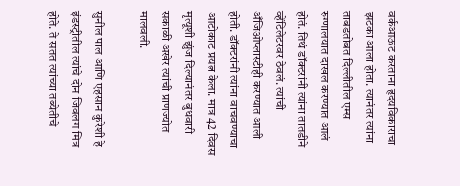वर्कआऊट करताना हृदयविकाराचा झटका आला होता. त्यानंतर त्यांना ताबडतोबत दिल्लीतील एम्स रुग्णालयात दाखल करण्यात आलं होतं. तिथं डॉक्टरांनी त्यांना तातडीने व्हेंटिलेटरवर ठेवलं. त्यांची अँजिओप्लास्टीही करण्यात आली होती. डॉक्टरांनी त्यांना वाचवण्याचा आटोकाट प्रयत्न केला. मात्र 42 दिवस मृत्यूशी झुंज दिल्यानंतर बुधवारी सकाळी अखेर त्यांची प्राणज्योत मालवली.

सुनील पाल आणि एहसान कुरेशी हे इंडस्ट्रीतील त्यांचे दोन जिवलग मित्र होते. ते सतत त्यांच्या तब्येतीचे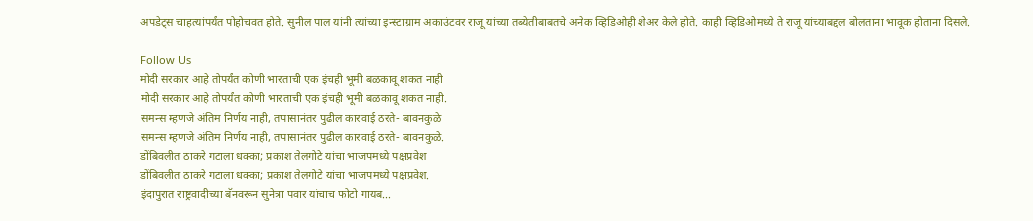अपडेट्स चाहत्यांपर्यंत पोहोचवत होते. सुनील पाल यांनी त्यांच्या इन्स्टाग्राम अकाउंटवर राजू यांच्या तब्येतीबाबतचे अनेक व्हिडिओही शेअर केले होते. काही व्हिडिओमध्ये ते राजू यांच्याबद्दल बोलताना भावूक होताना दिसले.

Follow Us
मोदी सरकार आहे तोपर्यंत कोणी भारताची एक इंचही भूमी बळकावू शकत नाही
मोदी सरकार आहे तोपर्यंत कोणी भारताची एक इंचही भूमी बळकावू शकत नाही.
समन्स म्हणजे अंतिम निर्णय नाही, तपासानंतर पुढील कारवाई ठरते- बावनकुळे
समन्स म्हणजे अंतिम निर्णय नाही, तपासानंतर पुढील कारवाई ठरते- बावनकुळे.
डोंबिवलीत ठाकरे गटाला धक्का; प्रकाश तेलगोटे यांचा भाजपमध्ये पक्षप्रवेश
डोंबिवलीत ठाकरे गटाला धक्का; प्रकाश तेलगोटे यांचा भाजपमध्ये पक्षप्रवेश.
इंदापुरात राष्ट्रवादीच्या बॅनवरून सुनेत्रा पवार यांचाच फोटो गायब...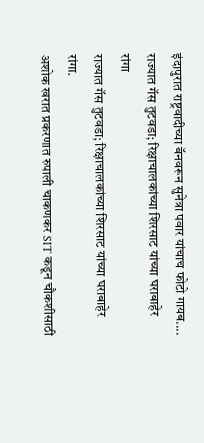इंदापुरात राष्ट्रवादीच्या बॅनवरून सुनेत्रा पवार यांचाच फोटो गायब....
राज्यात गॅस तुटवडा; रिक्षाचालकांच्या शिरसाट यांच्या घराबाहेर रांगा
राज्यात गॅस तुटवडा; रिक्षाचालकांच्या शिरसाट यांच्या घराबाहेर रांगा.
अशोक खरात प्रकरणात रुपाली चाकणकर SIT कडून चौकशीसाठी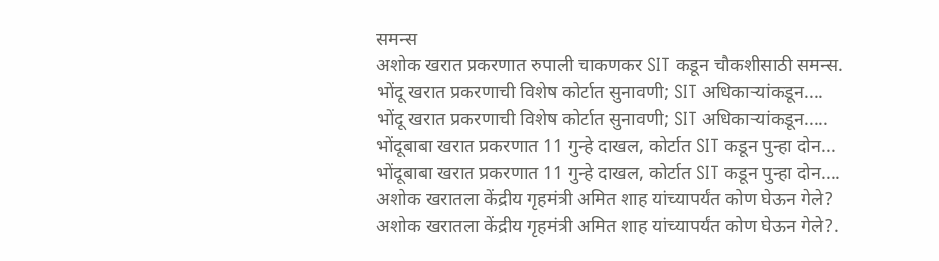समन्स
अशोक खरात प्रकरणात रुपाली चाकणकर SIT कडून चौकशीसाठी समन्स.
भोंदू खरात प्रकरणाची विशेष कोर्टात सुनावणी; SIT अधिकाऱ्यांकडून....
भोंदू खरात प्रकरणाची विशेष कोर्टात सुनावणी; SIT अधिकाऱ्यांकडून.....
भोंदूबाबा खरात प्रकरणात 11 गुन्हे दाखल, कोर्टात SIT कडून पुन्हा दोन...
भोंदूबाबा खरात प्रकरणात 11 गुन्हे दाखल, कोर्टात SIT कडून पुन्हा दोन....
अशोक खरातला केंद्रीय गृहमंत्री अमित शाह यांच्यापर्यंत कोण घेऊन गेले?
अशोक खरातला केंद्रीय गृहमंत्री अमित शाह यांच्यापर्यंत कोण घेऊन गेले?.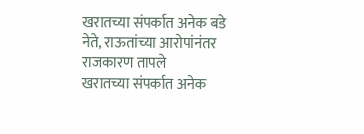खरातच्या संपर्कात अनेक बडे नेते, राऊतांच्या आरोपांनंतर राजकारण तापले
खरातच्या संपर्कात अनेक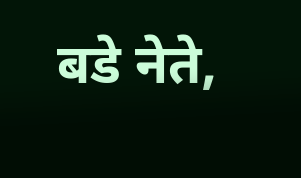बडे नेते,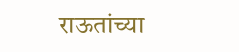राऊतांच्या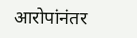आरोपांनंतर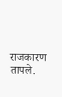राजकारण तापले.